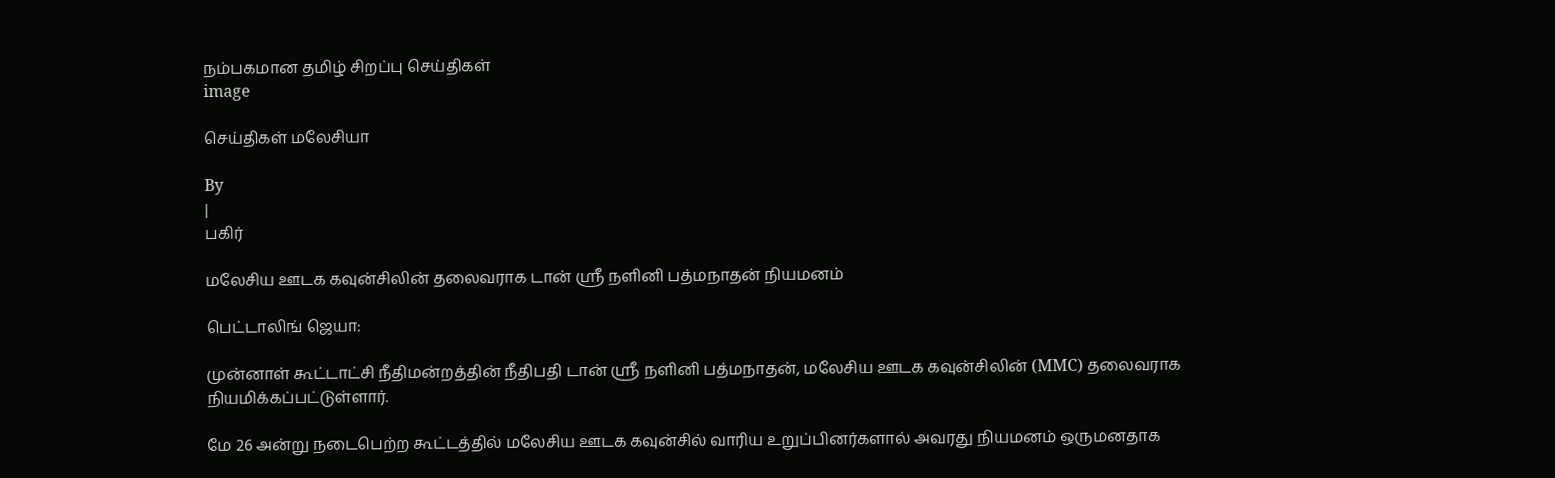நம்பகமான தமிழ் சிறப்பு செய்திகள்
image

செய்திகள் மலேசியா

By
|
பகிர்

மலேசிய ஊடக கவுன்சிலின் தலைவராக டான் ஸ்ரீ நளினி பத்மநாதன் நியமனம்

பெட்டாலிங் ஜெயா:

முன்னாள் கூட்டாட்சி நீதிமன்றத்தின் நீதிபதி டான் ஸ்ரீ நளினி பத்மநாதன், மலேசிய ஊடக கவுன்சிலின் (MMC) தலைவராக நியமிக்கப்பட்டுள்ளார்.

மே 26 அன்று நடைபெற்ற கூட்டத்தில் மலேசிய ஊடக கவுன்சில் வாரிய உறுப்பினர்களால் அவரது நியமனம் ஒருமனதாக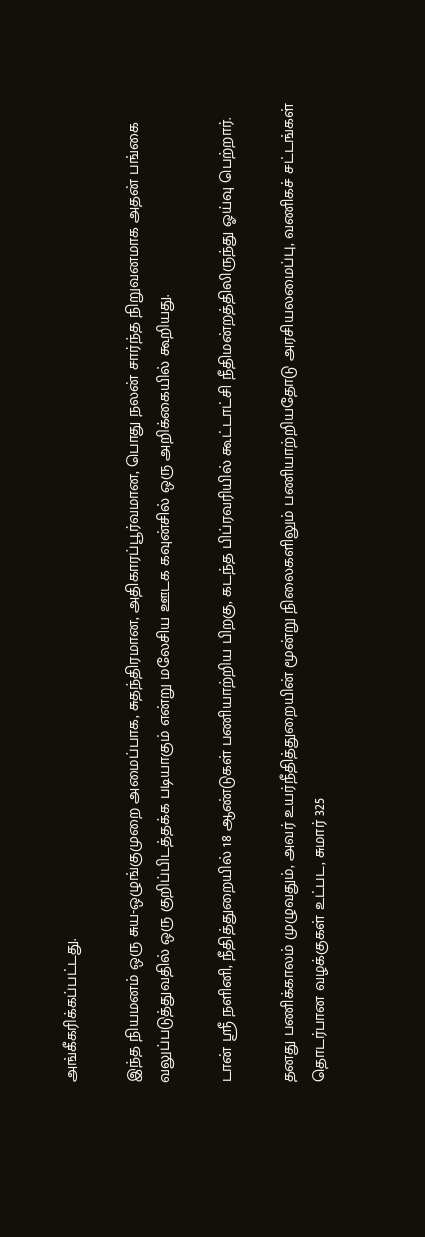அங்கீகரிக்கப்பட்டது.

இந்த நியமனம் ஒரு சுய-ஒழுங்குமுறை அமைப்பாக, சுதந்திரமான, அதிகாரப்பூர்வமான, பொது நலன் சார்ந்த நிறுவனமாக அதன் பங்கை வலுப்படுத்துவதில் ஒரு குறிப்பிடத்தக்க படியாகும் என்று மலேசிய ஊடக கவுன்சில் ஒரு அறிக்கையில் கூறியது.

டான் ஸ்ரீ நளினி, நீதித்துறையில் 18 ஆண்டுகள் பணியாற்றிய பிறகு, கடந்த பிப்ரவரியில் கூட்டாட்சி நீதிமன்றத்திலிருந்து ஓய்வு பெற்றார்.

தனது பணிக்காலம் முழுவதும், அவர் உயர்நீதித்துறையின் மூன்று நிலைகளிலும் பணியாற்றியதோடு அரசியலமைப்பு, வணிகச் சட்டங்கள் தொடர்பான வழக்குகள் உட்பட, சுமார் 325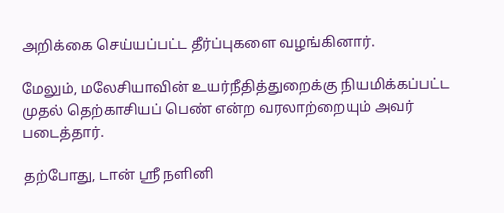அறிக்கை செய்யப்பட்ட தீர்ப்புகளை வழங்கினார்.

மேலும், மலேசியாவின் உயர்நீதித்துறைக்கு நியமிக்கப்பட்ட முதல் தெற்காசியப் பெண் என்ற வரலாற்றையும் அவர் படைத்தார்.

தற்போது, டான் ஸ்ரீ நளினி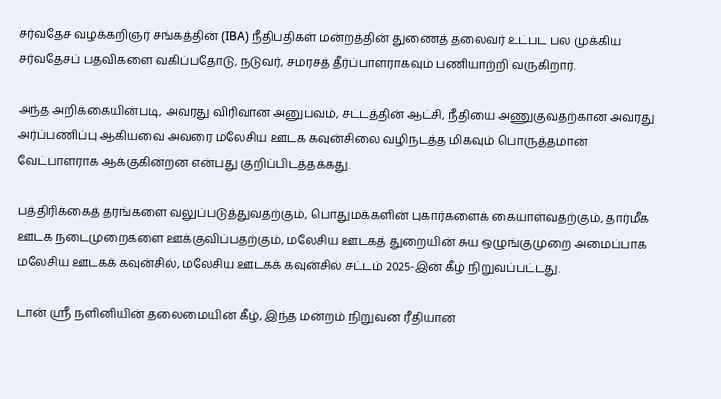சர்வதேச வழக்கறிஞர் சங்கத்தின் (IBA) நீதிபதிகள் மன்றத்தின் துணைத் தலைவர் உட்பட பல முக்கிய சர்வதேசப் பதவிகளை வகிப்பதோடு, நடுவர், சமரசத் தீர்ப்பாளராகவும் பணியாற்றி வருகிறார்.

அந்த அறிக்கையின்படி, அவரது விரிவான அனுபவம், சட்டத்தின் ஆட்சி, நீதியை அணுகுவதற்கான அவரது அர்ப்பணிப்பு ஆகியவை அவரை மலேசிய ஊடக கவுன்சிலை வழிநடத்த மிகவும் பொருத்தமான வேட்பாளராக ஆக்குகின்றன என்பது குறிப்பிடத்தக்கது.

பத்திரிக்கைத் தரங்களை வலுப்படுத்துவதற்கும், பொதுமக்களின் புகார்களைக் கையாள்வதற்கும், தார்மீக ஊடக நடைமுறைகளை ஊக்குவிப்பதற்கும், மலேசிய ஊடகத் துறையின் சுய ஒழுங்குமுறை அமைப்பாக மலேசிய ஊடகக் கவுன்சில், மலேசிய ஊடகக் கவுன்சில் சட்டம் 2025-இன் கீழ் நிறுவப்பட்டது.

டான் ஸ்ரீ நளினியின் தலைமையின் கீழ், இந்த மன்றம் நிறுவன ரீதியான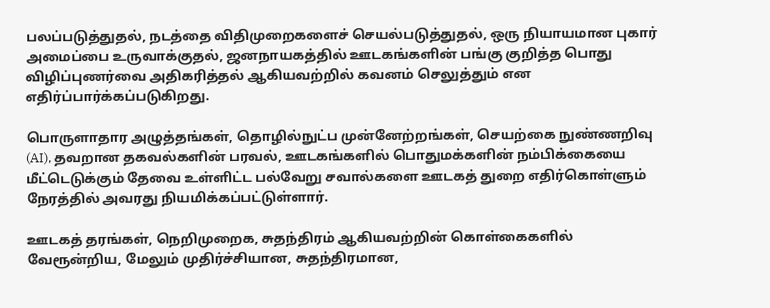பலப்படுத்துதல், நடத்தை விதிமுறைகளைச் செயல்படுத்துதல், ஒரு நியாயமான புகார் அமைப்பை உருவாக்குதல், ஜனநாயகத்தில் ஊடகங்களின் பங்கு குறித்த பொது விழிப்புணர்வை அதிகரித்தல் ஆகியவற்றில் கவனம் செலுத்தும் என எதிர்ப்பார்க்கப்படுகிறது.

பொருளாதார அழுத்தங்கள், தொழில்நுட்ப முன்னேற்றங்கள், செயற்கை நுண்ணறிவு (AI), தவறான தகவல்களின் பரவல், ஊடகங்களில் பொதுமக்களின் நம்பிக்கையை மீட்டெடுக்கும் தேவை உள்ளிட்ட பல்வேறு சவால்களை ஊடகத் துறை எதிர்கொள்ளும் நேரத்தில் அவரது நியமிக்கப்பட்டுள்ளார்.

ஊடகத் தரங்கள், நெறிமுறைக, சுதந்திரம் ஆகியவற்றின் கொள்கைகளில் வேரூன்றிய, மேலும் முதிர்ச்சியான, சுதந்திரமான,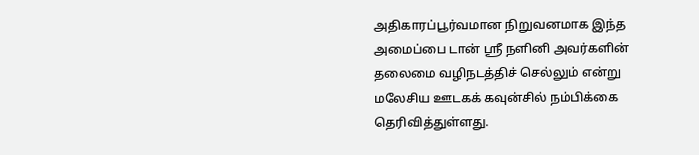அதிகாரப்பூர்வமான நிறுவனமாக இந்த அமைப்பை டான் ஸ்ரீ நளினி அவர்களின் தலைமை வழிநடத்திச் செல்லும் என்று மலேசிய ஊடகக் கவுன்சில் நம்பிக்கை தெரிவித்துள்ளது.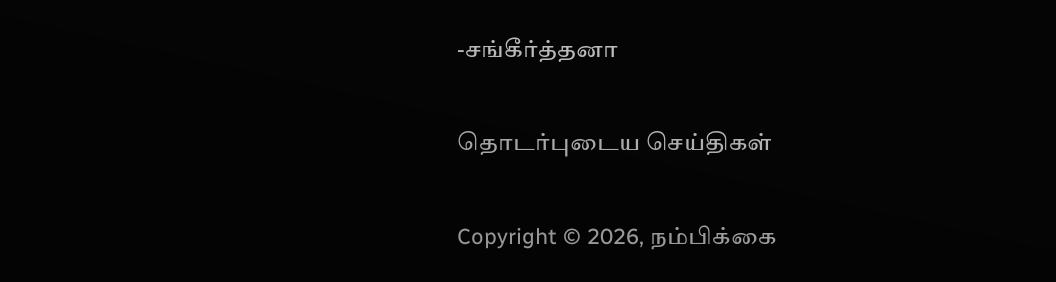-சங்கீர்த்தனா

தொடர்புடைய செய்திகள்

Copyright © 2026, நம்பிக்கை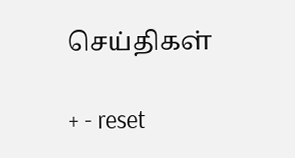செய்திகள்

+ - reset